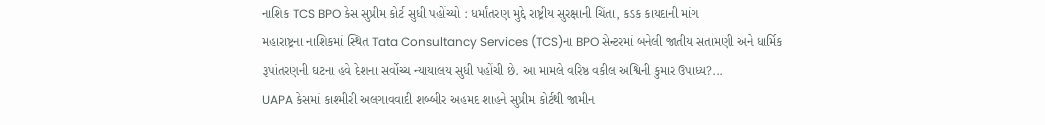નાશિક TCS BPO કેસ સુપ્રીમ કોર્ટ સુધી પહોંચ્યો : ધર્માંતરણ મુદ્દે રાષ્ટ્રીય સુરક્ષાની ચિંતા, કડક કાયદાની માંગ
મહારાષ્ટ્રના નાશિકમાં સ્થિત Tata Consultancy Services (TCS)ના BPO સેન્ટરમાં બનેલી જાતીય સતામણી અને ધાર્મિક રૂપાંતરણની ઘટના હવે દેશના સર્વોચ્ચ ન્યાયાલય સુધી પહોંચી છે. આ મામલે વરિષ્ઠ વકીલ અશ્વિની કુમાર ઉપાધ્ય?...
UAPA કેસમાં કાશ્મીરી અલગાવવાદી શબ્બીર અહમદ શાહને સુપ્રીમ કોર્ટથી જામીન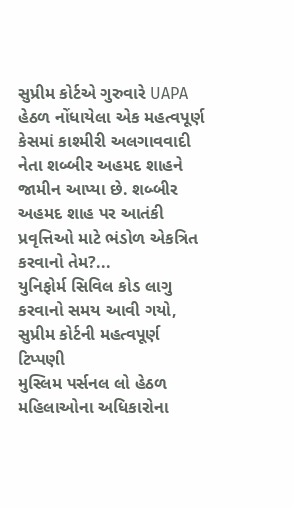સુપ્રીમ કોર્ટએ ગુરુવારે UAPA હેઠળ નોંધાયેલા એક મહત્વપૂર્ણ કેસમાં કાશ્મીરી અલગાવવાદી નેતા શબ્બીર અહમદ શાહને જામીન આપ્યા છે. શબ્બીર અહમદ શાહ પર આતંકી પ્રવૃત્તિઓ માટે ભંડોળ એકત્રિત કરવાનો તેમ?...
યુનિફોર્મ સિવિલ કોડ લાગુ કરવાનો સમય આવી ગયો, સુપ્રીમ કોર્ટની મહત્વપૂર્ણ ટિપ્પણી
મુસ્લિમ પર્સનલ લો હેઠળ મહિલાઓના અધિકારોના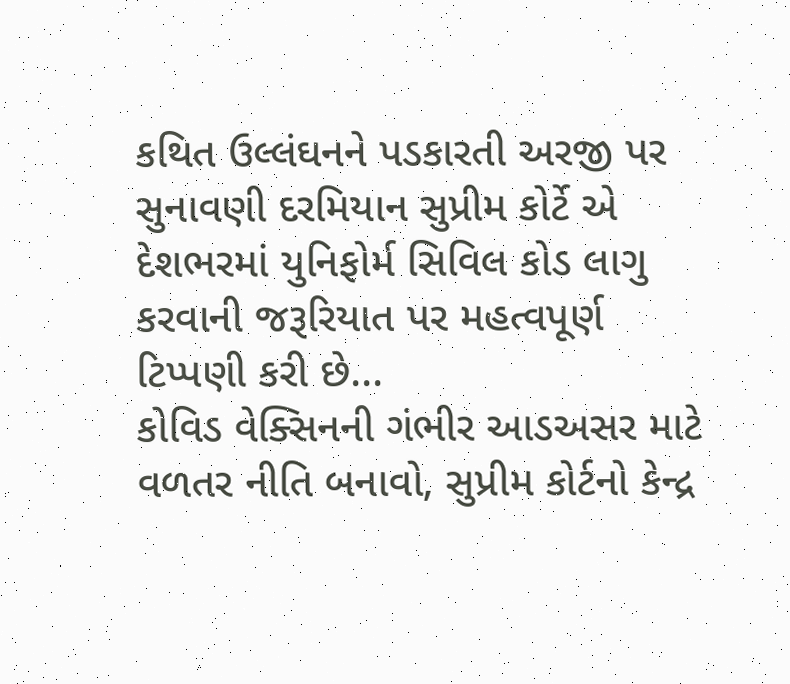કથિત ઉલ્લંઘનને પડકારતી અરજી પર સુનાવણી દરમિયાન સુપ્રીમ કોર્ટે એ દેશભરમાં યુનિફોર્મ સિવિલ કોડ લાગુ કરવાની જરૂરિયાત પર મહત્વપૂર્ણ ટિપ્પણી કરી છે...
કોવિડ વેક્સિનની ગંભીર આડઅસર માટે વળતર નીતિ બનાવો, સુપ્રીમ કોર્ટનો કેન્દ્ર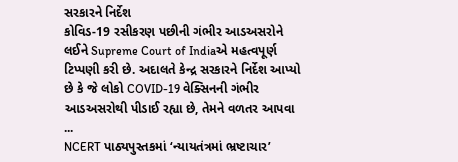સરકારને નિર્દેશ
કોવિડ-19 રસીકરણ પછીની ગંભીર આડઅસરોને લઈને Supreme Court of Indiaએ મહત્વપૂર્ણ ટિપ્પણી કરી છે. અદાલતે કેન્દ્ર સરકારને નિર્દેશ આપ્યો છે કે જે લોકો COVID-19 વેક્સિનની ગંભીર આડઅસરોથી પીડાઈ રહ્યા છે, તેમને વળતર આપવા ...
NCERT પાઠ્યપુસ્તકમાં ‘ન્યાયતંત્રમાં ભ્રષ્ટાચાર’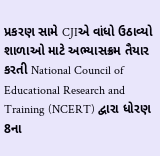પ્રકરણ સામે CJIએ વાંધો ઉઠાવ્યો
શાળાઓ માટે અભ્યાસક્રમ તૈયાર કરતી National Council of Educational Research and Training (NCERT) દ્વારા ધોરણ 8ના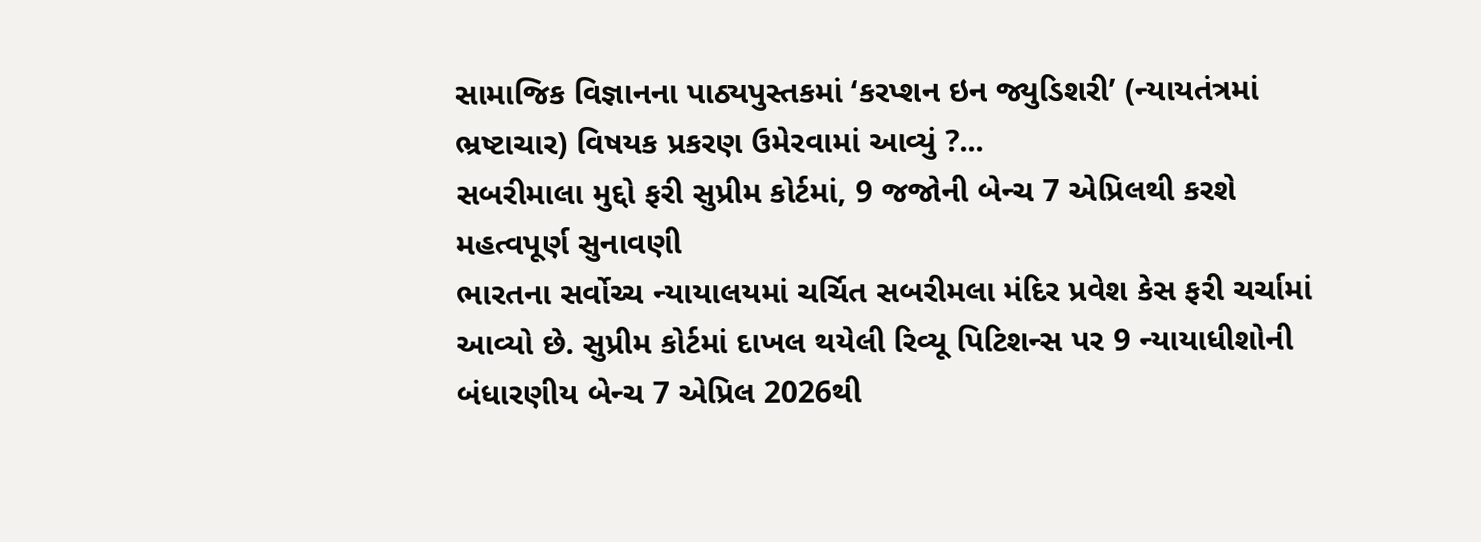સામાજિક વિજ્ઞાનના પાઠ્યપુસ્તકમાં ‘કરપ્શન ઇન જ્યુડિશરી’ (ન્યાયતંત્રમાં ભ્રષ્ટાચાર) વિષયક પ્રકરણ ઉમેરવામાં આવ્યું ?...
સબરીમાલા મુદ્દો ફરી સુપ્રીમ કોર્ટમાં, 9 જજોની બેન્ચ 7 એપ્રિલથી કરશે મહત્વપૂર્ણ સુનાવણી
ભારતના સર્વોચ્ચ ન્યાયાલયમાં ચર્ચિત સબરીમલા મંદિર પ્રવેશ કેસ ફરી ચર્ચામાં આવ્યો છે. સુપ્રીમ કોર્ટમાં દાખલ થયેલી રિવ્યૂ પિટિશન્સ પર 9 ન્યાયાધીશોની બંધારણીય બેન્ચ 7 એપ્રિલ 2026થી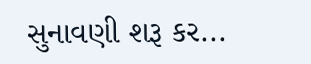સુનાવણી શરૂ કર...